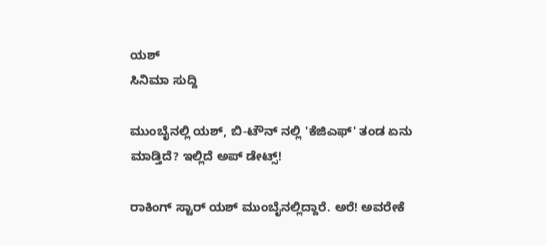ಯಶ್
ಸಿನಿಮಾ ಸುದ್ದಿ

ಮುಂಬೈನಲ್ಲಿ ಯಶ್, ಬಿ-ಟೌನ್ ನಲ್ಲಿ 'ಕೆಜಿಎಫ್' ತಂಡ ಏನು ಮಾಡ್ತಿದೆ? ಇಲ್ಲಿದೆ ಅಪ್ ಡೇಟ್ಸ್!

ರಾಕಿಂಗ್ ಸ್ಟಾರ್ ಯಶ್ ಮುಂಬೈನಲ್ಲಿದ್ದಾರೆ. ಅರೆ! ಅವರೇಕೆ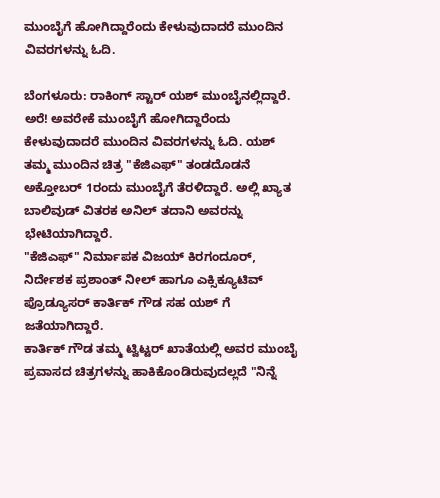ಮುಂಬೈಗೆ ಹೋಗಿದ್ದಾರೆಂದು ಕೇಳುವುದಾದರೆ ಮುಂದಿನ ವಿವರಗಳನ್ನು ಓದಿ.

ಬೆಂಗಳೂರು: ರಾಕಿಂಗ್ ಸ್ಟಾರ್ ಯಶ್ ಮುಂಬೈನಲ್ಲಿದ್ದಾರೆ. ಅರೆ! ಅವರೇಕೆ ಮುಂಬೈಗೆ ಹೋಗಿದ್ದಾರೆಂದು ಕೇಳುವುದಾದರೆ ಮುಂದಿನ ವಿವರಗಳನ್ನು ಓದಿ. ಯಶ್ ತಮ್ಮ ಮುಂದಿನ ಚಿತ್ರ "ಕೆಜಿಎಫ್" ತಂಡದೊಡನೆ ಅಕ್ತೋಬರ್ 1ರಂದು ಮುಂಬೈಗೆ ತೆರಳಿದ್ದಾರೆ. ಅಲ್ಲಿ ಖ್ಯಾತ ಬಾಲಿವುಡ್ ವಿತರಕ ಅನಿಲ್ ತದಾನಿ ಅವರನ್ನು ಭೇಟಿಯಾಗಿದ್ದಾರೆ.
"ಕೆಜಿಎಫ್" ನಿರ್ಮಾಪಕ ವಿಜಯ್ ಕಿರಗಂದೂರ್, ನಿರ್ದೇಶಕ ಪ್ರಶಾಂತ್ ನೀಲ್ ಹಾಗೂ ಎಕ್ಸಿಕ್ಯೂಟಿವ್ ಪ್ರೊಡ್ಯೂಸರ್ ಕಾರ್ತಿಕ್ ಗೌಡ ಸಹ ಯಶ್ ಗೆ ಜತೆಯಾಗಿದ್ದಾರೆ.
ಕಾರ್ತಿಕ್ ಗೌಡ ತಮ್ಮ ಟ್ವಿಟ್ಟರ್ ಖಾತೆಯಲ್ಲಿ ಅವರ ಮುಂಬೈ ಪ್ರವಾಸದ ಚಿತ್ರಗಳನ್ನು ಹಾಕಿಕೊಂಡಿರುವುದಲ್ಲದೆ "ನಿನ್ನೆ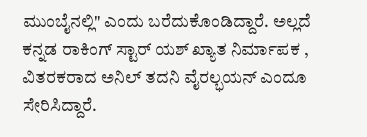ಮುಂಬೈನಲ್ಲಿ" ಎಂದು ಬರೆದುಕೊಂಡಿದ್ದಾರೆ. ಅಲ್ಲದೆ ಕನ್ನಡ ರಾಕಿಂಗ್ ಸ್ಟಾರ್ ಯಶ್ ಖ್ಯಾತ ನಿರ್ಮಾಪಕ , ವಿತರಕರಾದ ಅನಿಲ್ ತದನಿ ವೈರಲ್ಭಯನ್ ಎಂದೂ ಸೇರಿಸಿದ್ದಾರೆ.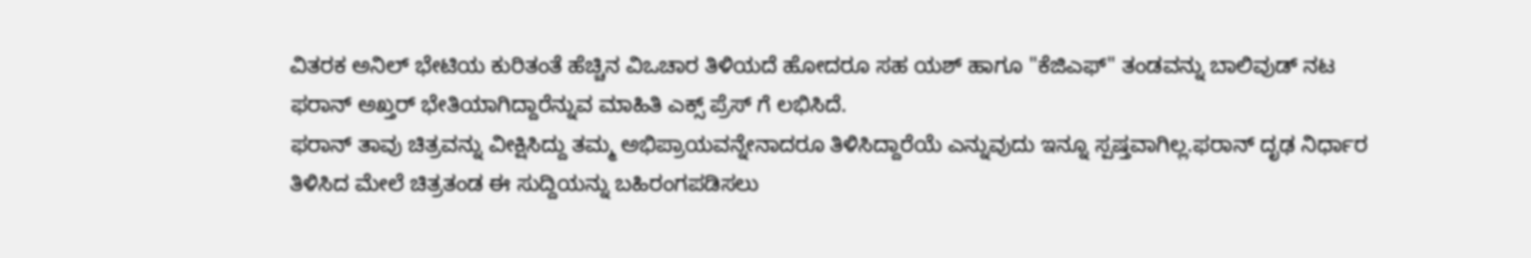ವಿತರಕ ಅನಿಲ್ ಭೇಟಿಯ ಕುರಿತಂತೆ ಹೆಚ್ಚಿನ ವಿಒಚಾರ ತಿಳಿಯದೆ ಹೋದರೂ ಸಹ ಯಶ್ ಹಾಗೂ "ಕೆಜಿಎಫ್" ತಂಡವನ್ನು ಬಾಲಿವುಡ್ ನಟ ಫರಾನ್ ಅಖ್ತರ್ ಭೇತಿಯಾಗಿದ್ದಾರೆನ್ನುವ ಮಾಹಿತಿ ಎಕ್ಸ್ ಪ್ರೆಸ್ ಗೆ ಲಭಿಸಿದೆ.
ಫರಾನ್ ತಾವು ಚಿತ್ರವನ್ನು ವೀಕ್ಷಿಸಿದ್ದು ತಮ್ಮ ಅಭಿಪ್ರಾಯವನ್ನೇನಾದರೂ ತಿಳಿಸಿದ್ದಾರೆಯೆ ಎನ್ನುವುದು ಇನ್ನೂ ಸ್ಪಷ್ತವಾಗಿಲ್ಲ.ಫರಾನ್ ದೃಢ ನಿರ್ಧಾರ ತಿಳಿಸಿದ ಮೇಲೆ ಚಿತ್ರತಂಡ ಈ ಸುದ್ದಿಯನ್ನು ಬಹಿರಂಗಪಡಿಸಲು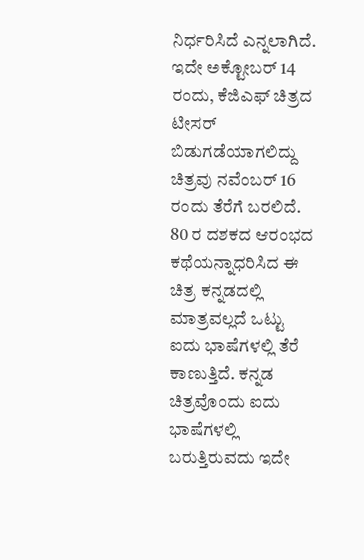ನಿರ್ಧರಿಸಿದೆ ಎನ್ನಲಾಗಿದೆ.
ಇದೇ ಅಕ್ಟೋಬರ್ 14 ರಂದು, ಕೆಜಿಎಫ್ ಚಿತ್ರದ ಟೀಸರ್ ಬಿಡುಗಡೆಯಾಗಲಿದ್ದು ಚಿತ್ರವು ನವೆಂಬರ್ 16 ರಂದು ತೆರೆಗೆ ಬರಲಿದೆ.
80 ರ ದಶಕದ ಆರಂಭದ ಕಥೆಯನ್ನಾಧರಿಸಿದ ಈ ಚಿತ್ರ ಕನ್ನಡದಲ್ಲಿ ಮಾತ್ರವಲ್ಲದೆ ಒಟ್ಟು ಐದು ಭಾಷೆಗಳಲ್ಲಿ ತೆರೆ ಕಾಣುತ್ತಿದೆ. ಕನ್ನಡ ಚಿತ್ರವೊಂದು ಐದು ಭಾಷೆಗಳಲ್ಲಿ ಬರುತ್ತಿರುವದು ಇದೇ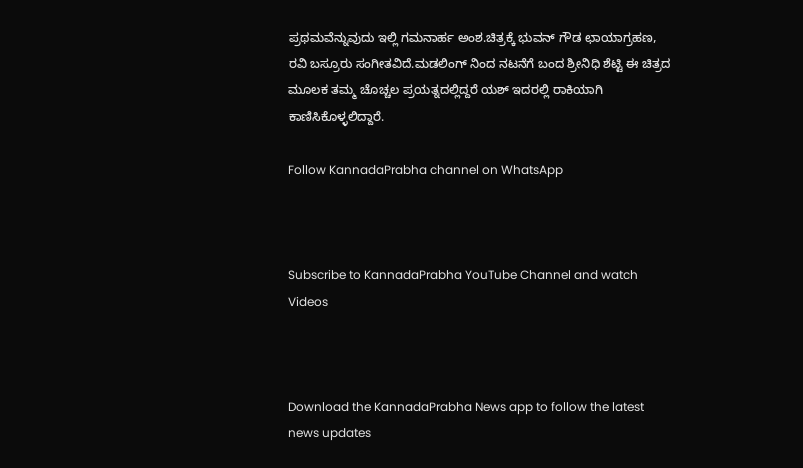ಪ್ರಥಮವೆನ್ನುವುದು ಇಲ್ಲಿ ಗಮನಾರ್ಹ ಅಂಶ.ಚಿತ್ರಕ್ಕೆ ಭುವನ್ ಗೌಡ ಛಾಯಾಗ್ರಹಣ, ರವಿ ಬಸ್ರೂರು ಸಂಗೀತವಿದೆ.ಮಡಲಿಂಗ್ ನಿಂದ ನಟನೆಗೆ ಬಂದ ಶ್ರೀನಿಧಿ ಶೆಟ್ಟಿ ಈ ಚಿತ್ರದ ಮೂಲಕ ತಮ್ಮ ಚೊಚ್ಚಲ ಪ್ರಯತ್ನದಲ್ಲಿದ್ದರೆ ಯಶ್ ಇದರಲ್ಲಿ ರಾಕಿಯಾಗಿ ಕಾಣಿಸಿಕೊಳ್ಳಲಿದ್ದಾರೆ.

Follow KannadaPrabha channel on WhatsApp



Subscribe to KannadaPrabha YouTube Channel and watch Videos



Download the KannadaPrabha News app to follow the latest news updates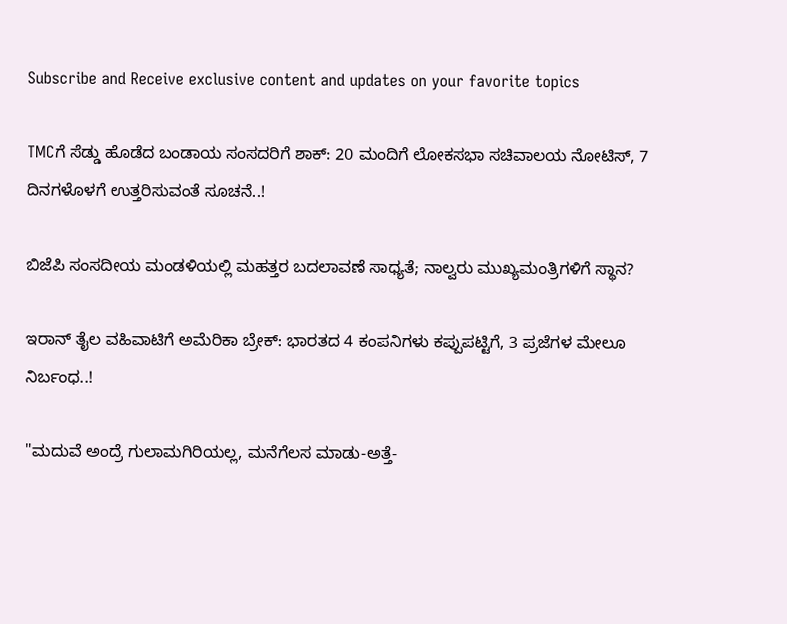Subscribe and Receive exclusive content and updates on your favorite topics

TMCಗೆ ಸೆಡ್ಡು ಹೊಡೆದ ಬಂಡಾಯ ಸಂಸದರಿಗೆ ಶಾಕ್‌: 20 ಮಂದಿಗೆ ಲೋಕಸಭಾ ಸಚಿವಾಲಯ ನೋಟಿಸ್‌, 7 ದಿನಗಳೊಳಗೆ ಉತ್ತರಿಸುವಂತೆ ಸೂಚನೆ..!

ಬಿಜೆಪಿ ಸಂಸದೀಯ ಮಂಡಳಿಯಲ್ಲಿ ಮಹತ್ತರ ಬದಲಾವಣೆ ಸಾಧ್ಯತೆ; ನಾಲ್ವರು ಮುಖ್ಯಮಂತ್ರಿಗಳಿಗೆ ಸ್ಥಾನ?

ಇರಾನ್‌ ತೈಲ ವಹಿವಾಟಿಗೆ ಅಮೆರಿಕಾ ಬ್ರೇಕ್: ಭಾರತದ 4 ಕಂಪನಿಗಳು ಕಪ್ಪುಪಟ್ಟಿಗೆ, 3 ಪ್ರಜೆಗಳ ಮೇಲೂ ನಿರ್ಬಂಧ..!

"ಮದುವೆ ಅಂದ್ರೆ ಗುಲಾಮಗಿರಿಯಲ್ಲ, ಮನೆಗೆಲಸ ಮಾಡು-ಅತ್ತೆ-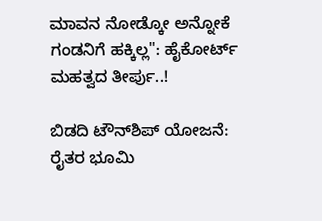ಮಾವನ ನೋಡ್ಕೋ ಅನ್ನೋಕೆ ಗಂಡನಿಗೆ ಹಕ್ಕಿಲ್ಲ": ಹೈಕೋರ್ಟ್ ಮಹತ್ವದ ತೀರ್ಪು..!

ಬಿಡದಿ ಟೌನ್‌ಶಿಪ್‌ ಯೋಜನೆ: ರೈತರ ಭೂಮಿ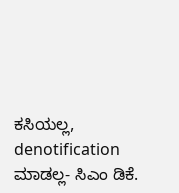ಕಸಿಯಲ್ಲ, denotification ಮಾಡಲ್ಲ- ಸಿಎಂ ಡಿಕೆ.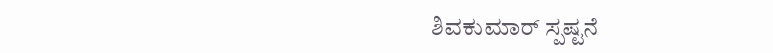ಶಿವಕುಮಾರ್ ಸ್ಪಷ್ಟನೆ